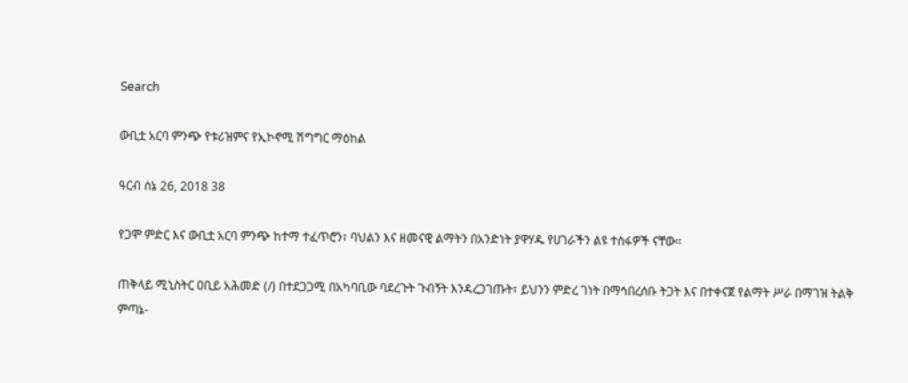Search

ውቢቷ አርባ ምንጭ የቱሪዝምና የኢኮኖሚ ሽግግር ማዕከል

ዓርብ ሰኔ 26, 2018 38

የጋሞ ምድር እና ውቢቷ አርባ ምንጭ ከተማ ተፈጥሮን፣ ባህልን እና ዘመናዊ ልማትን በአንድነት ያዋሃዱ የሀገራችን ልዩ ተስፋዎች ናቸው።

ጠቅላይ ሚኒስትር ዐቢይ አሕመድ (/) በተደጋጋሚ በአካባቢው ባደረጉት ጉብኝት እንዳረጋገጡት፣ ይህንን ምድረ ገነት በማኅበረሰቡ ትጋት እና በተቀናጀ የልማት ሥራ በማገዝ ትልቅ ምጣኔ-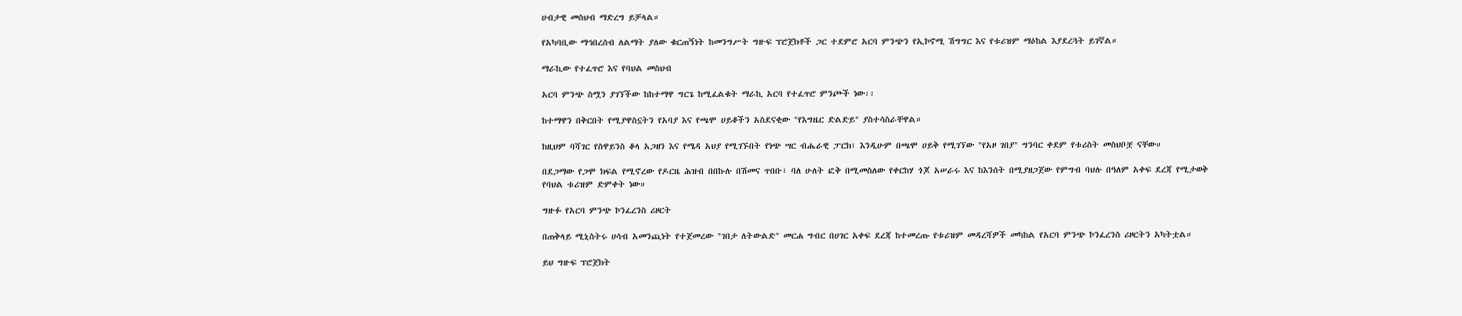ሀብታዊ መስህብ ማድረግ ይቻላል።

የአካባቢው ማኅበረሰብ ለልማት ያለው ቁርጠኝነት ከመንግሥት ግዙፍ ፕሮጀክቶች ጋር ተደምሮ አርባ ምንጭን የኢኮኖሚ ሽግግር እና የቱሪዝም ማዕከል እያደረጓት ይገኛል።

ማራኪው የተፈጥሮ እና የባህል መስህብ

አርባ ምንጭ ስሟን ያገኘችው ከከተማዋ ግርጌ ከሚፈልቁት ማራኪ አርባ የተፈጥሮ ምንጮች ነው፡፡

ከተማዋን በቅርበት የሚያዋስኗትን የአባያ እና የጫሞ ሀይቆችን አስደናቂው "የእግዜር ድልድይ" ያስተሳስራቸዋል።

ከዚህም ባሻገር የስዋይንስ ቆላ አጋዘን እና የሜዳ አህያ የሚገኙበት የነጭ ሣር ብሔራዊ ፓርክ፣ እንዲሁም በጫሞ ሀይቅ የሚገኘው "የአዞ ገበያ" ግንባር ቀደም የቱሪስት መስህቦቿ ናቸው።

በደጋማው የጋሞ ክፍል የሚኖረው የዶርዜ ሕዝብ በበኩሉ በሽመና ጥበቡ፣ ባለ ሁለት ፎቅ በሚመስለው የቀርከሃ ጎጆ አሠራሩ እና ከእንሰት በሚያዘጋጀው የምግብ ባህሉ በዓለም አቀፍ ደረጃ የሚታወቅ የባህል ቱሪዝም ድምቀት ነው።

ግዙፉ የአርባ ምንጭ ኮንፈረንስ ሪዞርት

በጠቅላይ ሚኒስትሩ ሀሳብ አመንጪነት የተጀመረው "ገበታ ለትውልድ" መርሐ ግብር በሀገር አቀፍ ደረጃ ከተመረጡ የቱሪዝም መዳረሻዎች መካከል የአርባ ምንጭ ኮንፈረንስ ሪዞርትን አካትቷል።

ይህ ግዙፍ ፕሮጀክት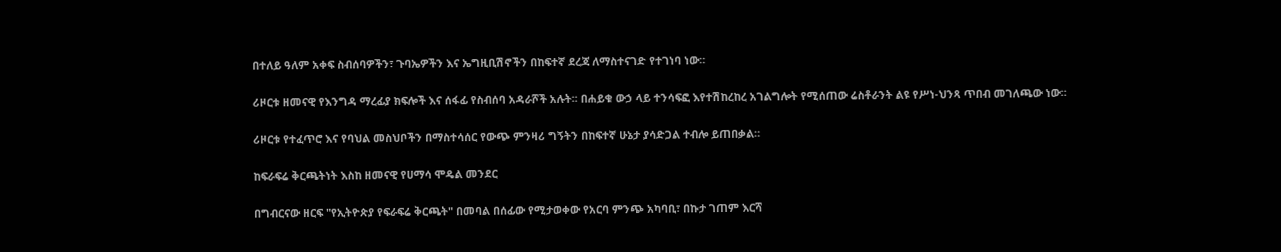በተለይ ዓለም አቀፍ ስብሰባዎችን፣ ጉባኤዎችን እና ኤግዚቢሽኖችን በከፍተኛ ደረጃ ለማስተናገድ የተገነባ ነው።

ሪዞርቱ ዘመናዊ የእንግዳ ማረፊያ ክፍሎች እና ሰፋፊ የስብሰባ አዳራሾች አሉት፡፡ በሐይቁ ውኃ ላይ ተንሳፍፎ እየተሽከረከረ አገልግሎት የሚሰጠው ሬስቶራንት ልዩ የሥነ-ህንጻ ጥበብ መገለጫው ነው።

ሪዞርቱ የተፈጥሮ እና የባህል መስህቦችን በማስተሳሰር የውጭ ምንዛሪ ግኝትን በከፍተኛ ሁኔታ ያሳድጋል ተብሎ ይጠበቃል።

ከፍራፍሬ ቅርጫትነት እስከ ዘመናዊ የሀማሳ ሞዴል መንደር

በግብርናው ዘርፍ "የኢትዮጵያ የፍራፍሬ ቅርጫት" በመባል በሰፊው የሚታወቀው የአርባ ምንጭ አካባቢ፣ በኩታ ገጠም እርሻ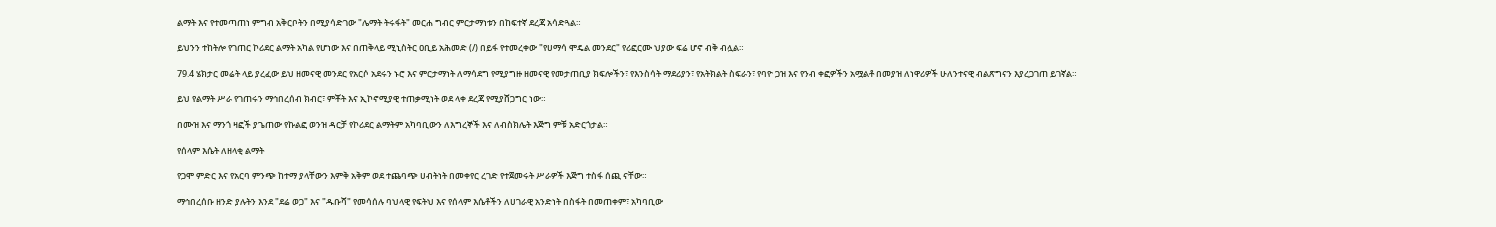ልማት እና የተመጣጠነ ምግብ አቅርቦትን በሚያሳድገው "ሌማት ትሩፋት" መርሐ ግብር ምርታማነቱን በከፍተኛ ደረጃ አሳድጓል።

ይህንን ተከትሎ የገጠር ኮሪደር ልማት አካል የሆነው እና በጠቅላይ ሚኒስትር ዐቢይ አሕመድ (/) በይፋ የተመረቀው "የሀማሳ ሞዴል መንደር" የሪፎርሙ ህያው ፍሬ ሆኖ ብቅ ብሏል።

79.4 ሄክታር መሬት ላይ ያረፈው ይህ ዘመናዊ መንደር የአርሶ አደሩን ኑሮ እና ምርታማነት ለማሳደግ የሚያግዙ ዘመናዊ የመታጠቢያ ክፍሎችን፣ የእንስሳት ማደሪያን፣ የአትክልት ስፍራን፣ የባዮ ጋዝ እና የንብ ቀፎዎችን አሟልቶ በመያዝ ለነዋሪዎች ሁለንተናዊ ብልጽግናን እያረጋገጠ ይገኛል።

ይህ የልማት ሥራ የገጠሩን ማኅበረሰብ ክብር፣ ምቾት እና ኢኮኖሚያዊ ተጠቃሚነት ወደ ላቀ ደረጃ የሚያሸጋግር ነው።

በሙዝ እና ማንጎ ዛፎች ያጌጠው የኩልፎ ወንዝ ዳርቻ የኮሪደር ልማትም አካባቢውን ለእግረኞች እና ለብስክሌት እጅግ ምቹ አድርጎታል።

የሰላም እሴት ለዘላቂ ልማት

የጋሞ ምድር እና የአርባ ምንጭ ከተማ ያላቸውን እምቅ አቅም ወደ ተጨባጭ ሀብትነት በመቀየር ረገድ የተጀመሩት ሥራዎች እጅግ ተስፋ ሰጪ ናቸው።

ማኅበረሰቡ ዘንድ ያሉትን እንደ "ደሬ ወጋ" እና "ዱቡሻ" የመሳሰሉ ባህላዊ የፍትህ እና የሰላም እሴቶችን ለሀገራዊ አንድነት በስፋት በመጠቀም፣ አካባቢው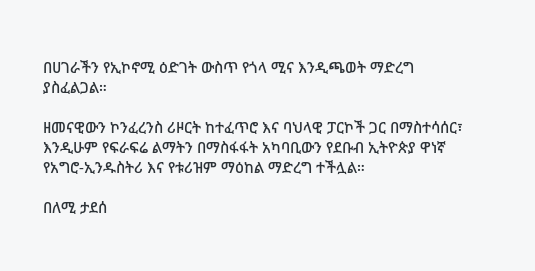በሀገራችን የኢኮኖሚ ዕድገት ውስጥ የጎላ ሚና እንዲጫወት ማድረግ ያስፈልጋል።

ዘመናዊውን ኮንፈረንስ ሪዞርት ከተፈጥሮ እና ባህላዊ ፓርኮች ጋር በማስተሳሰር፣ እንዲሁም የፍራፍሬ ልማትን በማስፋፋት አካባቢውን የደቡብ ኢትዮጵያ ዋነኛ የአግሮ-ኢንዱስትሪ እና የቱሪዝም ማዕከል ማድረግ ተችሏል።

በለሚ ታደሰ